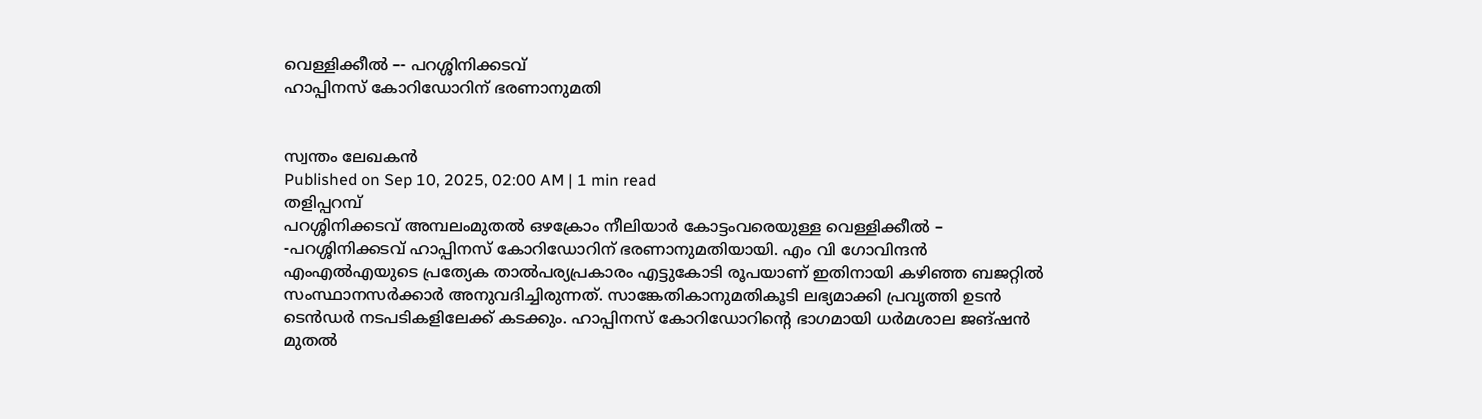വെള്ളിക്കീൽ –- പറശ്ശിനിക്കടവ്
ഹാപ്പിനസ് കോറിഡോറിന് ഭരണാനുമതി


സ്വന്തം ലേഖകൻ
Published on Sep 10, 2025, 02:00 AM | 1 min read
തളിപ്പറമ്പ്
പറശ്ശിനിക്കടവ് അമ്പലംമുതൽ ഒഴക്രോം നീലിയാർ കോട്ടംവരെയുള്ള വെള്ളിക്കീൽ – -പറശ്ശിനിക്കടവ് ഹാപ്പിനസ് കോറിഡോറിന് ഭരണാനുമതിയായി. എം വി ഗോവിന്ദൻ എംഎൽഎയുടെ പ്രത്യേക താൽപര്യപ്രകാരം എട്ടുകോടി രൂപയാണ് ഇതിനായി കഴിഞ്ഞ ബജറ്റിൽ സംസ്ഥാനസർക്കാർ അനുവദിച്ചിരുന്നത്. സാങ്കേതികാനുമതികൂടി ലഭ്യമാക്കി പ്രവൃത്തി ഉടൻ ടെൻഡർ നടപടികളിലേക്ക് കടക്കും. ഹാപ്പിനസ് കോറിഡോറിന്റെ ഭാഗമായി ധർമശാല ജങ്ഷൻ മുതൽ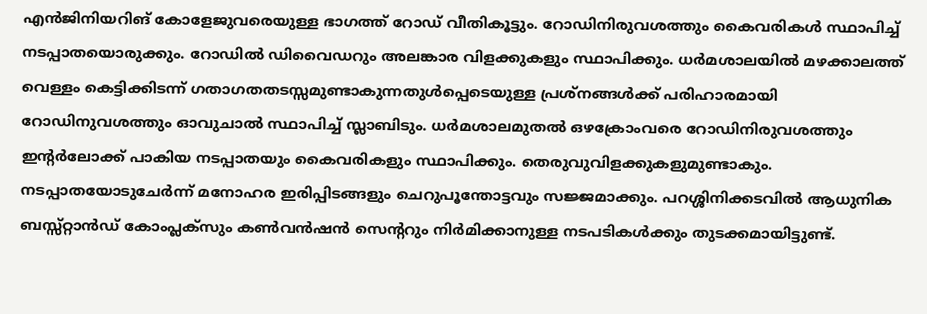എൻജിനിയറിങ് കോളേജുവരെയുള്ള ഭാഗത്ത് റോഡ് വീതികൂട്ടും. റോഡിനിരുവശത്തും കൈവരികൾ സ്ഥാപിച്ച് നടപ്പാതയൊരുക്കും. റോഡിൽ ഡിവൈഡറും അലങ്കാര വിളക്കുകളും സ്ഥാപിക്കും. ധർമശാലയിൽ മഴക്കാലത്ത് വെള്ളം കെട്ടിക്കിടന്ന് ഗതാഗതതടസ്സമുണ്ടാകുന്നതുൾപ്പെടെയുള്ള പ്രശ്നങ്ങൾക്ക് പരിഹാരമായി റോഡിനുവശത്തും ഓവുചാൽ സ്ഥാപിച്ച് സ്ലാബിടും. ധർമശാലമുതൽ ഒഴക്രോംവരെ റോഡിനിരുവശത്തും ഇന്റർലോക്ക് പാകിയ നടപ്പാതയും കൈവരികളും സ്ഥാപിക്കും. തെരുവുവിളക്കുകളുമുണ്ടാകും. നടപ്പാതയോടുചേർന്ന് മനോഹര ഇരിപ്പിടങ്ങളും ചെറുപൂന്തോട്ടവും സജ്ജമാക്കും. പറശ്ശിനിക്കടവിൽ ആധുനിക ബസ്സ്റ്റാൻഡ് കോംപ്ലക്സും കൺവൻഷൻ സെന്ററും നിർമിക്കാനുള്ള നടപടികൾക്കും തുടക്കമായിട്ടുണ്ട്.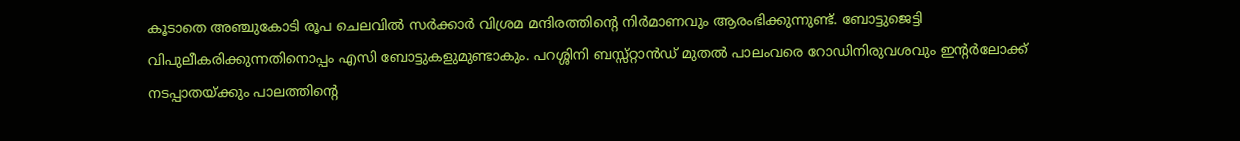കൂടാതെ അഞ്ചുകോടി രൂപ ചെലവിൽ സർക്കാർ വിശ്രമ മന്ദിരത്തിന്റെ നിർമാണവും ആരംഭിക്കുന്നുണ്ട്. ബോട്ടുജെട്ടി വിപുലീകരിക്കുന്നതിനൊപ്പം എസി ബോട്ടുകളുമുണ്ടാകും. പറശ്ശിനി ബസ്സ്റ്റാൻഡ് മുതൽ പാലംവരെ റോഡിനിരുവശവും ഇന്റർലോക്ക് നടപ്പാതയ്ക്കും പാലത്തിന്റെ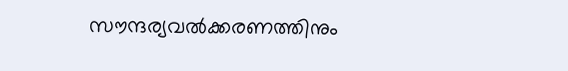സൗന്ദര്യവൽക്കരണത്തിനും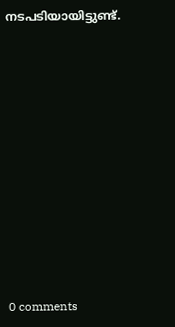നടപടിയായിട്ടുണ്ട്.











0 comments